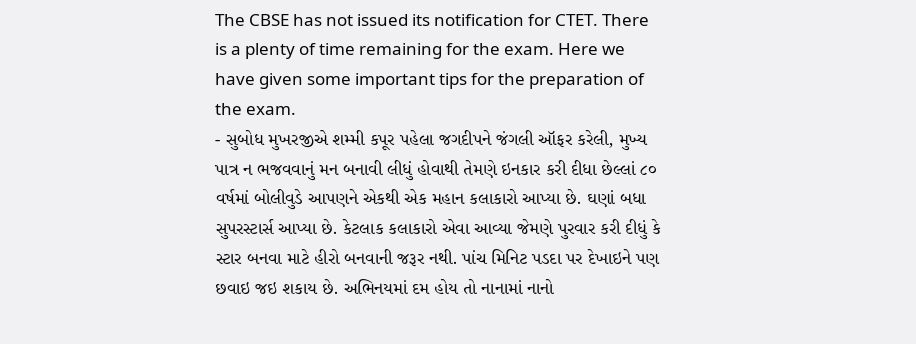The CBSE has not issued its notification for CTET. There is a plenty of time remaining for the exam. Here we have given some important tips for the preparation of the exam.
- સુબોધ મુખરજીએ શમ્મી કપૂર પહેલા જગદીપને જંગલી ઑફર કરેલી, મુખ્ય પાત્ર ન ભજવવાનું મન બનાવી લીધું હોવાથી તેમણે ઇનકાર કરી દીધા છેલ્લાં ૮૦ વર્ષમાં બોલીવુડે આપણને એકથી એક મહાન કલાકારો આપ્યા છે. ઘણાં બધા સુપરસ્ટાર્સ આપ્યા છે. કેટલાક કલાકારો એવા આવ્યા જેમણે પુરવાર કરી દીધું કે સ્ટાર બનવા માટે હીરો બનવાની જરૂર નથી. પાંચ મિનિટ પડદા પર દેખાઇને પણ છવાઇ જઇ શકાય છે. અભિનયમાં દમ હોય તો નાનામાં નાનો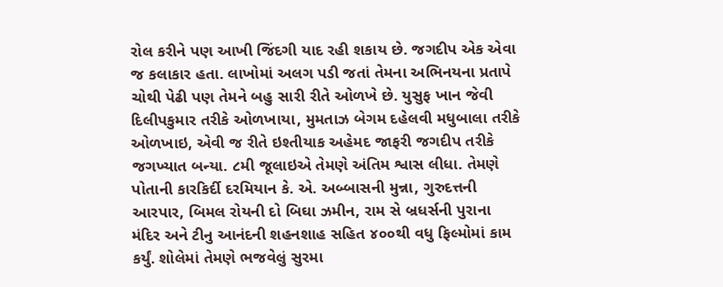રોલ કરીને પણ આખી જિંદગી યાદ રહી શકાય છે. જગદીપ એક એવા જ કલાકાર હતા. લાખોમાં અલગ પડી જતાં તેમના અભિનયના પ્રતાપે ચોથી પેઢી પણ તેમને બહુ સારી રીતે ઓળખે છે. યુસુફ ખાન જેવી દિલીપકુમાર તરીકે ઓળખાયા, મુમતાઝ બેગમ દહેલવી મધુબાલા તરીકે ઓળખાઇ, એવી જ રીતે ઇશ્તીયાક અહેમદ જાફરી જગદીપ તરીકે જગખ્યાત બન્યા. ૮મી જૂલાઇએ તેમણે અંતિમ શ્વાસ લીધા. તેમણે પોતાની કારકિર્દી દરમિયાન કે. એ. અબ્બાસની મુન્ના, ગુરુદત્તની આરપાર, બિમલ રોયની દો બિઘા ઝમીન, રામ સે બ્રધર્સની પુરાના મંદિર અને ટીનુ આનંદની શહનશાહ સહિત ૪૦૦થી વધુ ફિલ્મોમાં કામ કર્યું. શોલેમાં તેમણે ભજવેલું સુરમા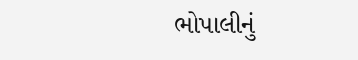ભોપાલીનું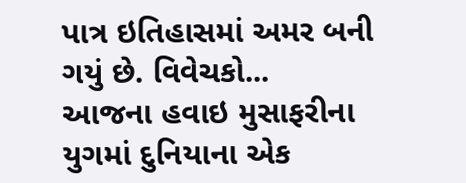પાત્ર ઇતિહાસમાં અમર બની ગયું છે. વિવેચકો...
આજના હવાઇ મુસાફરીના યુગમાં દુનિયાના એક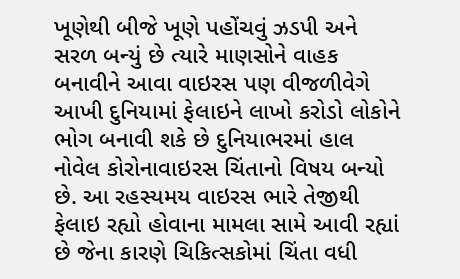ખૂણેથી બીજે ખૂણે પહોંચવું ઝડપી અને સરળ બન્યું છે ત્યારે માણસોને વાહક બનાવીને આવા વાઇરસ પણ વીજળીવેગે આખી દુનિયામાં ફેલાઇને લાખો કરોડો લોકોને ભોગ બનાવી શકે છે દુનિયાભરમાં હાલ નોવેલ કોરોનાવાઇરસ ચિંતાનો વિષય બન્યો છે. આ રહસ્યમય વાઇરસ ભારે તેજીથી ફેલાઇ રહ્યો હોવાના મામલા સામે આવી રહ્યાં છે જેના કારણે ચિકિત્સકોમાં ચિંતા વધી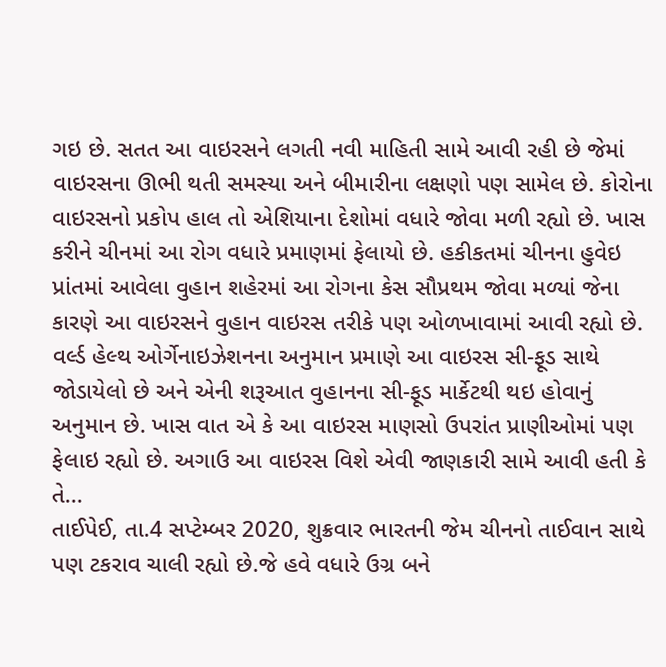ગઇ છે. સતત આ વાઇરસને લગતી નવી માહિતી સામે આવી રહી છે જેમાં વાઇરસના ઊભી થતી સમસ્યા અને બીમારીના લક્ષણો પણ સામેલ છે. કોરોના વાઇરસનો પ્રકોપ હાલ તો એશિયાના દેશોમાં વધારે જોવા મળી રહ્યો છે. ખાસ કરીને ચીનમાં આ રોગ વધારે પ્રમાણમાં ફેલાયો છે. હકીકતમાં ચીનના હુવેઇ પ્રાંતમાં આવેલા વુહાન શહેરમાં આ રોગના કેસ સૌપ્રથમ જોવા મળ્યાં જેના કારણે આ વાઇરસને વુહાન વાઇરસ તરીકે પણ ઓળખાવામાં આવી રહ્યો છે. વર્લ્ડ હેલ્થ ઓર્ગેનાઇઝેશનના અનુમાન પ્રમાણે આ વાઇરસ સી-ફૂડ સાથે જોડાયેલો છે અને એની શરૂઆત વુહાનના સી-ફૂડ માર્કેટથી થઇ હોવાનું અનુમાન છે. ખાસ વાત એ કે આ વાઇરસ માણસો ઉપરાંત પ્રાણીઓમાં પણ ફેલાઇ રહ્યો છે. અગાઉ આ વાઇરસ વિશે એવી જાણકારી સામે આવી હતી કે તે...
તાઈપેઈ, તા.4 સપ્ટેમ્બર 2020, શુક્રવાર ભારતની જેમ ચીનનો તાઈવાન સાથે પણ ટકરાવ ચાલી રહ્યો છે.જે હવે વધારે ઉગ્ર બને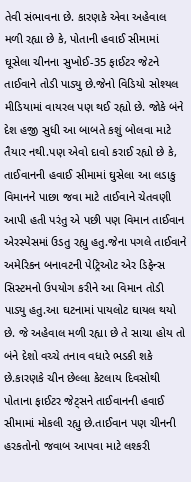તેવી સંભાવના છે. કારણકે એવા અહેવાલ મળી રહ્યા છે કે, પોતાની હવાઈ સીમામાં ઘૂસેલા ચીનના સુખોઈ-35 ફાઈટર જેટને તાઈવાને તોડી પાડ્યુ છે.જેનો વિડિયો સોશ્યલ મીડિયામાં વાયરલ પણ થઈ રહ્યો છે. જોકે બંને દેશ હજી સુધી આ બાબતે કશું બોલવા માટે તૈયાર નથી.પણ એવો દાવો કરાઈ રહ્યો છે કે, તાઈવાનની હવાઈ સીમામાં ઘુસેલા આ લડાકુ વિમાનને પાછા જવા માટે તાઈવાને ચેતવણી આપી હતી પરંતુ એ પછી પણ વિમાન તાઈવાન એરસ્પેસમાં ઉડતુ રહ્યુ હતુ.જેના પગલે તાઈવાને અમેરિકન બનાવટની પેટ્રિઓટ એર ડિફેન્સ સિસ્ટમનો ઉપયોગ કરીને આ વિમાન તોડી પાડ્યુ હતુ.આ ઘટનામાં પાયલોટ ઘાયલ થયો છે. જે અહેવાલ મળી રહ્યા છે તે સાચા હોય તો બંને દેશો વચ્ચે તનાવ વધારે ભડકી શકે છે.કારણકે ચીન છેલ્લા કેટલાય દિવસોથી પોતાના ફાઈટર જેટ્સને તાઈવાનની હવાઈ સીમામાં મોકલી રહ્યુ છે.તાઈવાન પણ ચીનની હરકતોનો જવાબ આપવા માટે લશ્કરી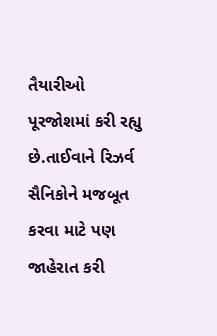તૈયારીઓ પૂરજોશમાં કરી રહ્યુ છે.તાઈવાને રિઝર્વ સૈનિકોને મજબૂત કરવા માટે પણ જાહેરાત કરી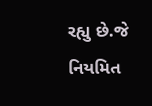રહ્યુ છે.જે નિયમિત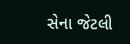સેના જેટલી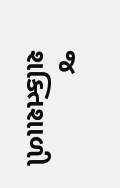જ શક્તિશાળી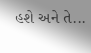હશે અને તે...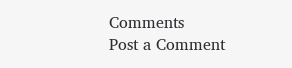Comments
Post a Comment